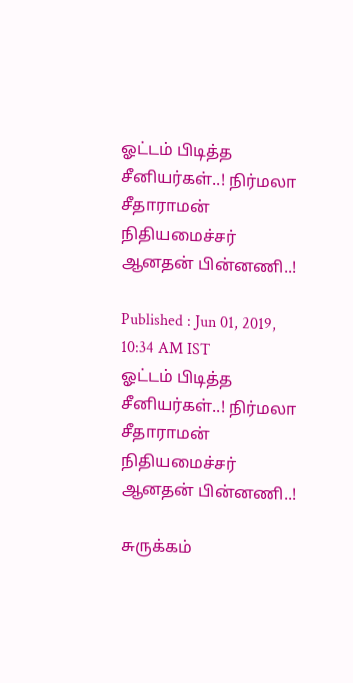ஓட்டம் பிடித்த சீனியர்கள்..! நிர்மலா சீதாராமன் நிதியமைச்சர் ஆனதன் பின்னணி..!

Published : Jun 01, 2019, 10:34 AM IST
ஓட்டம் பிடித்த சீனியர்கள்..! நிர்மலா சீதாராமன் நிதியமைச்சர் ஆனதன் பின்னணி..!

சுருக்கம்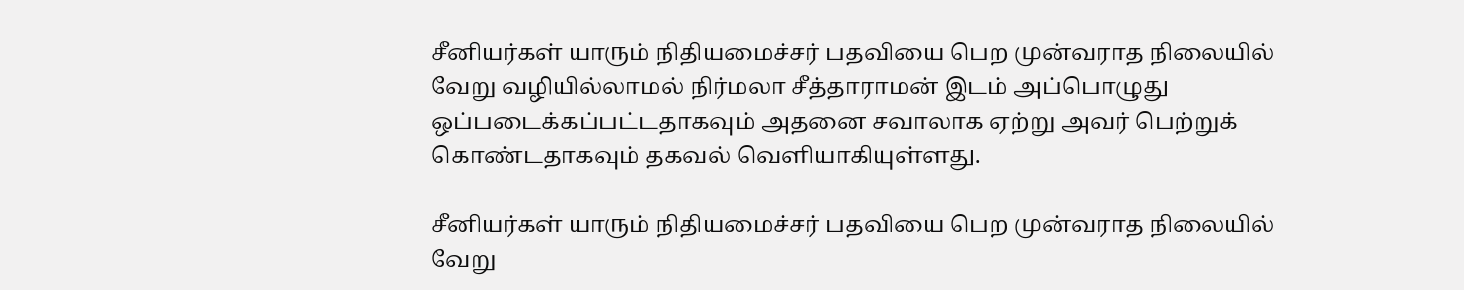சீனியர்கள் யாரும் நிதியமைச்சர் பதவியை பெற முன்வராத நிலையில் வேறு வழியில்லாமல் நிர்மலா சீத்தாராமன் இடம் அப்பொழுது ஒப்படைக்கப்பட்டதாகவும் அதனை சவாலாக ஏற்று அவர் பெற்றுக் கொண்டதாகவும் தகவல் வெளியாகியுள்ளது.

சீனியர்கள் யாரும் நிதியமைச்சர் பதவியை பெற முன்வராத நிலையில் வேறு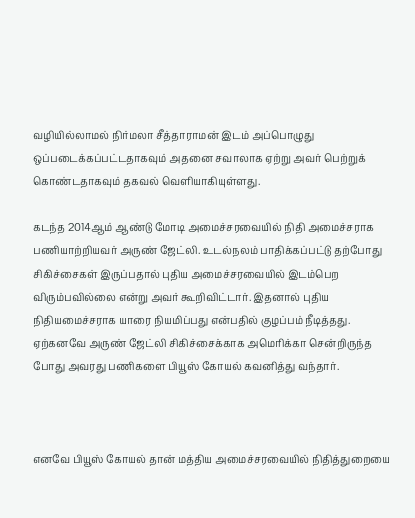வழியில்லாமல் நிர்மலா சீத்தாராமன் இடம் அப்பொழுது ஒப்படைக்கப்பட்டதாகவும் அதனை சவாலாக ஏற்று அவர் பெற்றுக் கொண்டதாகவும் தகவல் வெளியாகியுள்ளது.

கடந்த 2014ஆம் ஆண்டு மோடி அமைச்சரவையில் நிதி அமைச்சராக பணியாற்றியவர் அருண் ஜேட்லி. உடல்நலம் பாதிக்கப்பட்டு தற்போது சிகிச்சைகள் இருப்பதால் புதிய அமைச்சரவையில் இடம்பெற விரும்பவில்லை என்று அவர் கூறிவிட்டார். இதனால் புதிய நிதியமைச்சராக யாரை நியமிப்பது என்பதில் குழப்பம் நீடித்தது. ஏற்கனவே அருண் ஜேட்லி சிகிச்சைக்காக அமெரிக்கா சென்றிருந்த போது அவரது பணிகளை பியூஸ் கோயல் கவனித்து வந்தார்.



எனவே பியூஸ் கோயல் தான் மத்திய அமைச்சரவையில் நிதித்துறையை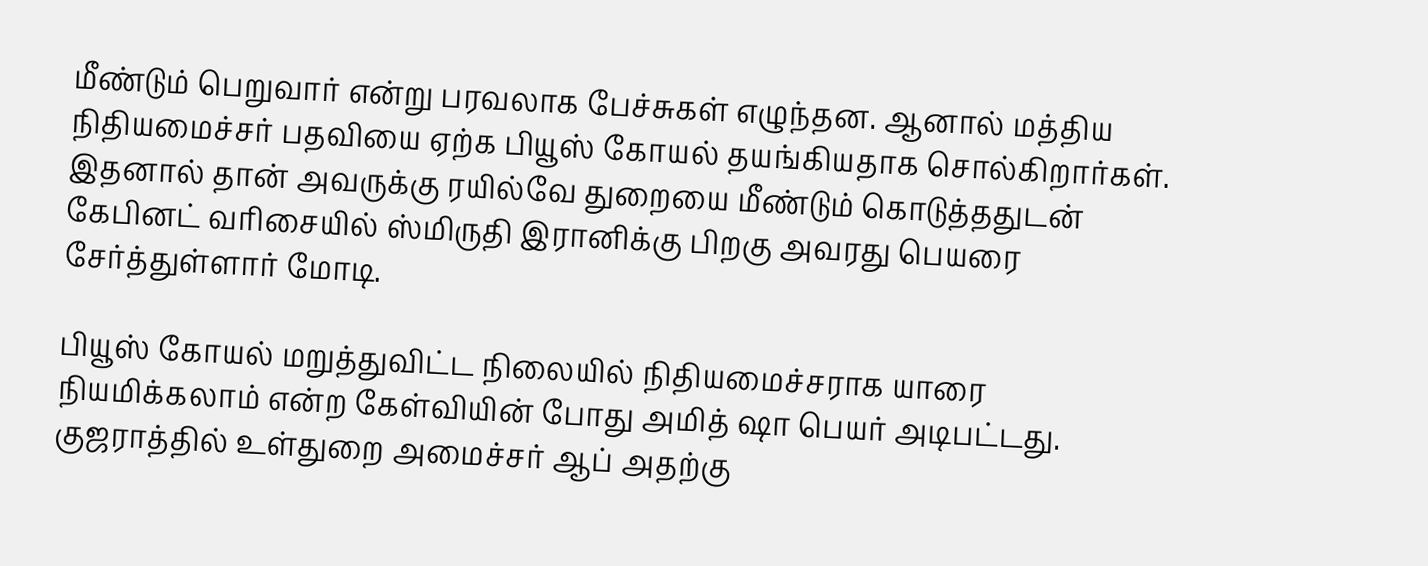மீண்டும் பெறுவார் என்று பரவலாக பேச்சுகள் எழுந்தன. ஆனால் மத்திய நிதியமைச்சர் பதவியை ஏற்க பியூஸ் கோயல் தயங்கியதாக சொல்கிறார்கள். இதனால் தான் அவருக்கு ரயில்வே துறையை மீண்டும் கொடுத்ததுடன் கேபினட் வரிசையில் ஸ்மிருதி இரானிக்கு பிறகு அவரது பெயரை சேர்த்துள்ளார் மோடி.

பியூஸ் கோயல் மறுத்துவிட்ட நிலையில் நிதியமைச்சராக யாரை நியமிக்கலாம் என்ற கேள்வியின் போது அமித் ஷா பெயர் அடிபட்டது. குஜராத்தில் உள்துறை அமைச்சர் ஆப் அதற்கு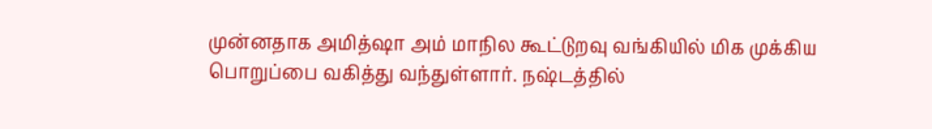முன்னதாக அமித்ஷா அம் மாநில கூட்டுறவு வங்கியில் மிக முக்கிய பொறுப்பை வகித்து வந்துள்ளார். நஷ்டத்தில்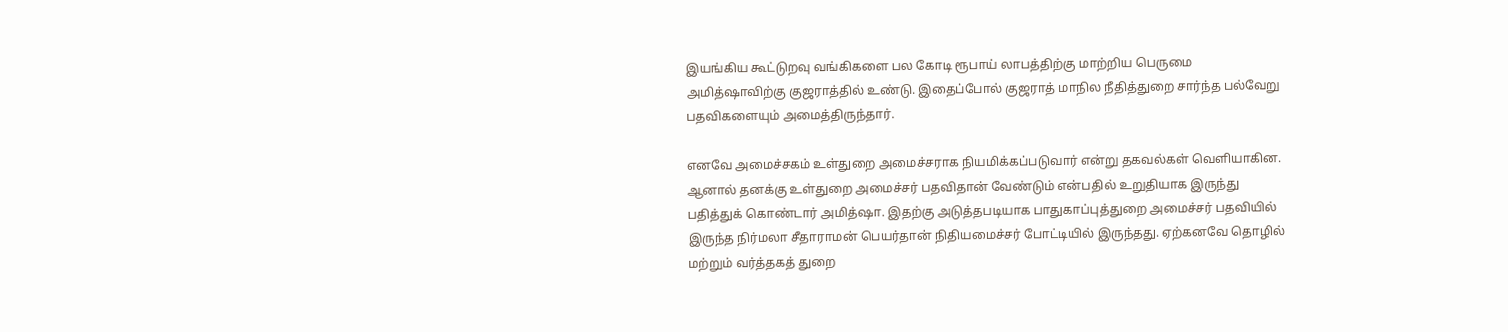இயங்கிய கூட்டுறவு வங்கிகளை பல கோடி ரூபாய் லாபத்திற்கு மாற்றிய பெருமை அமித்ஷாவிற்கு குஜராத்தில் உண்டு. இதைப்போல் குஜராத் மாநில நீதித்துறை சார்ந்த பல்வேறு பதவிகளையும் அமைத்திருந்தார்.

எனவே அமைச்சகம் உள்துறை அமைச்சராக நியமிக்கப்படுவார் என்று தகவல்கள் வெளியாகின. ஆனால் தனக்கு உள்துறை அமைச்சர் பதவிதான் வேண்டும் என்பதில் உறுதியாக இருந்து பதித்துக் கொண்டார் அமித்ஷா. இதற்கு அடுத்தபடியாக பாதுகாப்புத்துறை அமைச்சர் பதவியில் இருந்த நிர்மலா சீதாராமன் பெயர்தான் நிதியமைச்சர் போட்டியில் இருந்தது. ஏற்கனவே தொழில் மற்றும் வர்த்தகத் துறை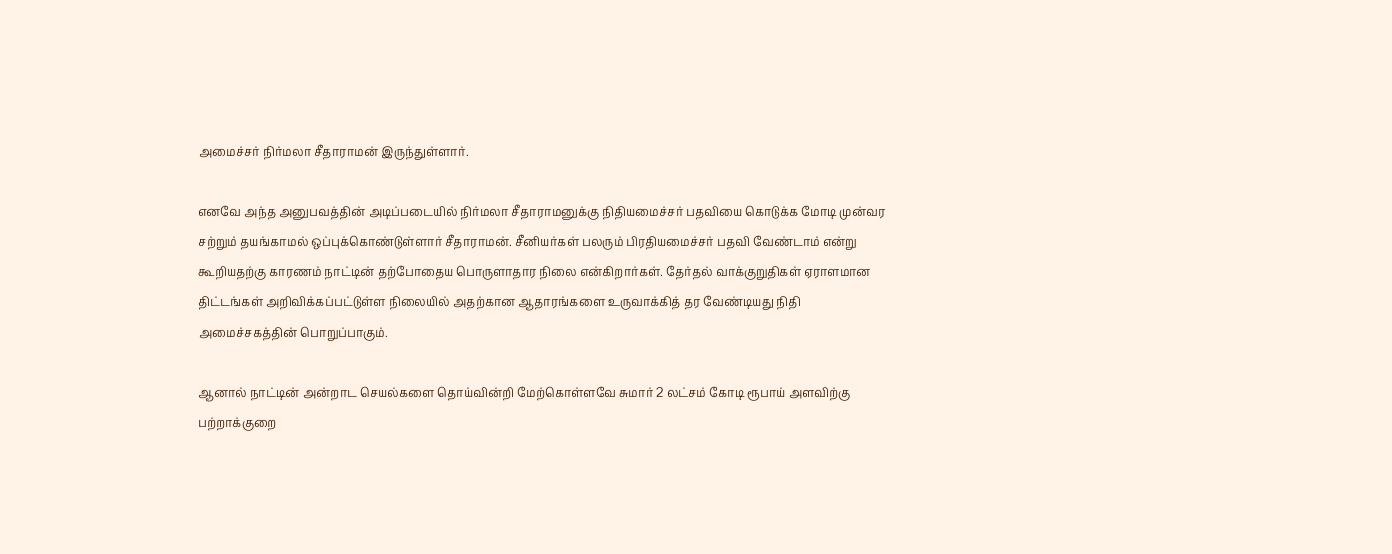அமைச்சர் நிர்மலா சீதாராமன் இருந்துள்ளார்.

எனவே அந்த அனுபவத்தின் அடிப்படையில் நிர்மலா சீதாராமனுக்கு நிதியமைச்சர் பதவியை கொடுக்க மோடி முன்வர சற்றும் தயங்காமல் ஒப்புக்கொண்டுள்ளார் சீதாராமன். சீனியர்கள் பலரும் பிரதியமைச்சர் பதவி வேண்டாம் என்று கூறியதற்கு காரணம் நாட்டின் தற்போதைய பொருளாதார நிலை என்கிறார்கள். தேர்தல் வாக்குறுதிகள் ஏராளமான திட்டங்கள் அறிவிக்கப்பட்டுள்ள நிலையில் அதற்கான ஆதாரங்களை உருவாக்கித் தர வேண்டியது நிதி அமைச்சகத்தின் பொறுப்பாகும்.

ஆனால் நாட்டின் அன்றாட செயல்களை தொய்வின்றி மேற்கொள்ளவே சுமார் 2 லட்சம் கோடி ரூபாய் அளவிற்கு பற்றாக்குறை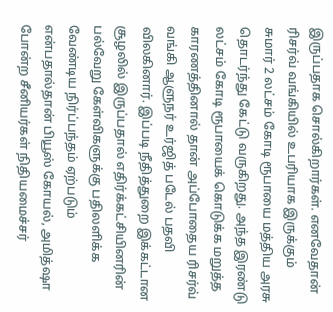இருப்பதாக சொல்கிறார்கள். எனவேதான் ரிசர்வ் வங்கியில் உபரியாக இருக்கும் சுமார் 2 லட்சம் கோடி ரூபாயை மத்திய அரசு தொடர்ந்து கேட்டு வருகிறது. அந்த இரண்டு லட்சம் கோடி ரூபாயைக் கொடுக்க மறுத்த காரணத்தினால் தான் அப்போதைய ரிசர்வ் வங்கி ஆளுநர் உர்ஜித் படேல் பதவி விலகினார். இப்படி நீதித்துறை இக்கட்டான சூழலில் இருப்பதால் எதிர்க்கட்சியினரின் பல்வேறு கேள்விகளுக்கு பதிலளிக்க வேண்டிய நிர்ப்பந்தம் ஏற்படும் என்பதால்தான் பியூஸ் கோயல், அமித்ஷா போன்ற சீனியர்கள் நிதியமைச்சர்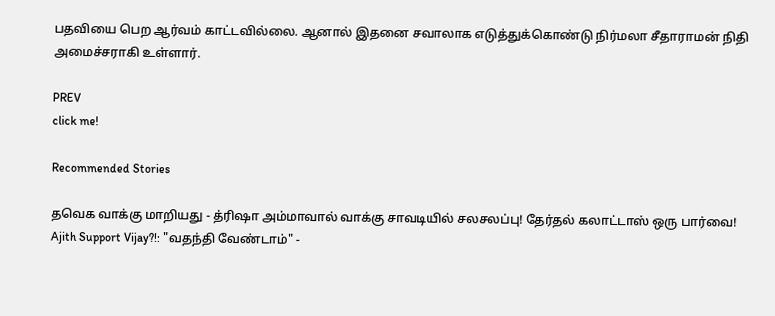பதவியை பெற ஆர்வம் காட்டவில்லை. ஆனால் இதனை சவாலாக எடுத்துக்கொண்டு நிர்மலா சீதாராமன் நிதி அமைச்சராகி உள்ளார்.

PREV
click me!

Recommended Stories

தவெக வாக்கு மாறியது - த்ரிஷா அம்மாவால் வாக்கு சாவடியில் சலசலப்பு! தேர்தல் கலாட்டாஸ் ஒரு பார்வை!
Ajith Support Vijay?!: "வதந்தி வேண்டாம்" -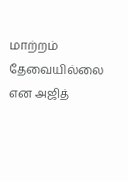மாற்றம் தேவையில்லை என அஜித்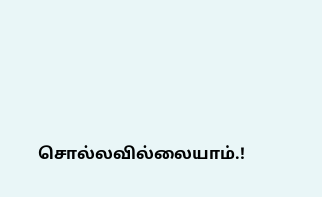சொல்லவில்லையாம்.!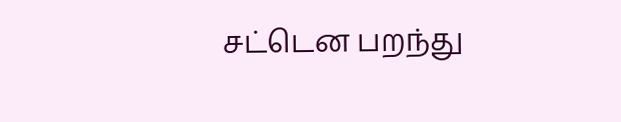சட்டென பறந்து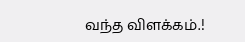வந்த விளக்கம்.!